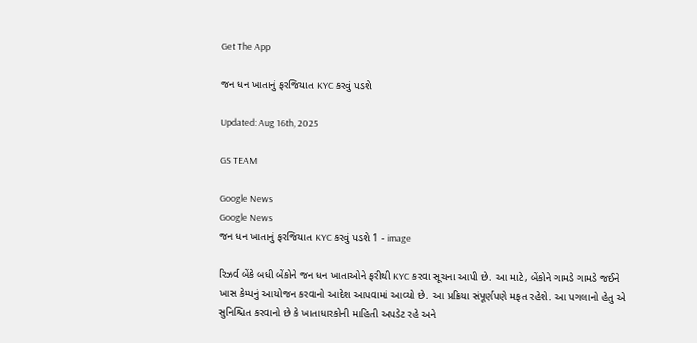Get The App

જન ધન ખાતાનું ફરજિયાત KYC કરવું પડશે

Updated: Aug 16th, 2025

GS TEAM

Google News
Google News
જન ધન ખાતાનું ફરજિયાત KYC કરવું પડશે 1 - image

રિઝર્વ બેંકે બધી બેંકોને જન ધન ખાતાઓને ફરીથી KYC કરવા સૂચના આપી છે. આ માટે, બેંકોને ગામડે ગામડે જઈને ખાસ કેમ્પનું આયોજન કરવાનો આદેશ આપવામાં આવ્યો છે. આ પ્રક્રિયા સંપૂર્ણપણે મફત રહેશે. આ પગલાનો હેતુ એ સુનિશ્ચિત કરવાનો છે કે ખાતાધારકોની માહિતી અપડેટ રહે અને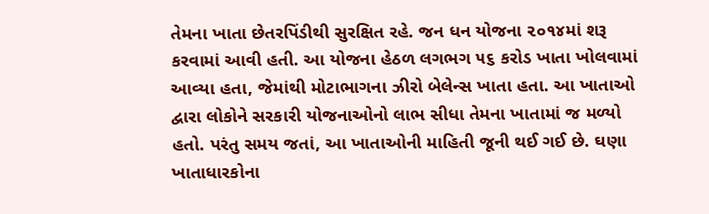તેમના ખાતા છેતરપિંડીથી સુરક્ષિત રહે. જન ધન યોજના ૨૦૧૪માં શરૂ કરવામાં આવી હતી. આ યોજના હેઠળ લગભગ ૫૬ કરોડ ખાતા ખોલવામાં આવ્યા હતા, જેમાંથી મોટાભાગના ઝીરો બેલેન્સ ખાતા હતા. આ ખાતાઓ દ્વારા લોકોને સરકારી યોજનાઓનો લાભ સીધા તેમના ખાતામાં જ મળ્યો હતો. પરંતુ સમય જતાં, આ ખાતાઓની માહિતી જૂની થઈ ગઈ છે. ઘણા ખાતાધારકોના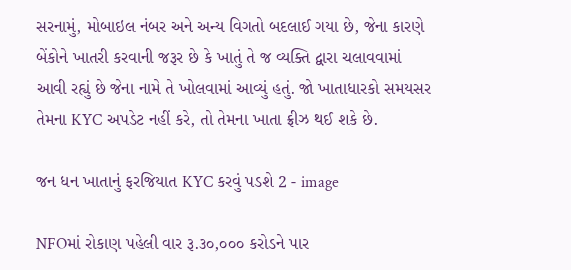સરનામું, મોબાઇલ નંબર અને અન્ય વિગતો બદલાઈ ગયા છે, જેના કારણે બેંકોને ખાતરી કરવાની જરૂર છે કે ખાતું તે જ વ્યક્તિ દ્વારા ચલાવવામાં આવી રહ્યું છે જેના નામે તે ખોલવામાં આવ્યું હતું. જો ખાતાધારકો સમયસર તેમના KYC અપડેટ નહીં કરે, તો તેમના ખાતા ફ્રીઝ થઈ શકે છે.

જન ધન ખાતાનું ફરજિયાત KYC કરવું પડશે 2 - image

NFOમાં રોકાણ પહેલી વાર રૂ.૩૦,૦૦૦ કરોડને પાર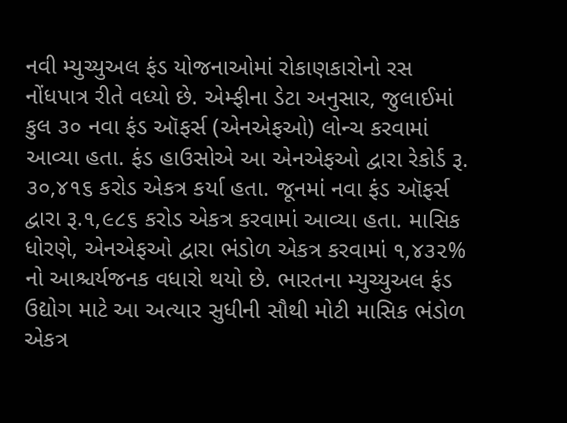નવી મ્યુચ્યુઅલ ફંડ યોજનાઓમાં રોકાણકારોનો રસ નોંધપાત્ર રીતે વધ્યો છે. એમ્ફીના ડેટા અનુસાર, જુલાઈમાં કુલ ૩૦ નવા ફંડ ઑફર્સ (એનએફઓ) લોન્ચ કરવામાં આવ્યા હતા. ફંડ હાઉસોએ આ એનએફઓ દ્વારા રેકોર્ડ રૂ. ૩૦,૪૧૬ કરોડ એકત્ર કર્યા હતા. જૂનમાં નવા ફંડ ઑફર્સ દ્વારા રૂ.૧,૯૮૬ કરોડ એકત્ર કરવામાં આવ્યા હતા. માસિક ધોરણે, એનએફઓ દ્વારા ભંડોળ એકત્ર કરવામાં ૧,૪૩૨% નો આશ્ચર્યજનક વધારો થયો છે. ભારતના મ્યુચ્યુઅલ ફંડ ઉદ્યોગ માટે આ અત્યાર સુધીની સૌથી મોટી માસિક ભંડોળ એકત્ર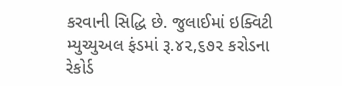કરવાની સિદ્ધિ છે. જુલાઈમાં ઇક્વિટી મ્યુચ્યુઅલ ફંડમાં રૂ.૪૨,૬૭૨ કરોડના રેકોર્ડ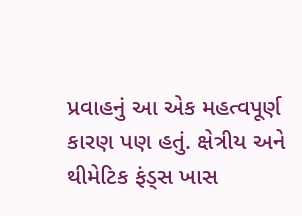પ્રવાહનું આ એક મહત્વપૂર્ણ કારણ પણ હતું. ક્ષેત્રીય અને થીમેટિક ફંડ્સ ખાસ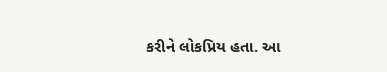કરીને લોકપ્રિય હતા. આ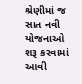શ્રેણીમાં જ સાત નવી યોજનાઓ શરૂ કરવામાં આવી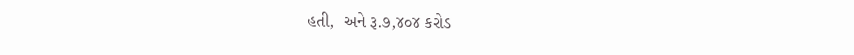હતી,  અને રૂ.૭,૪૦૪ કરોડ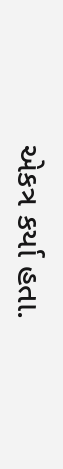એકત્ર કર્યા હતા.